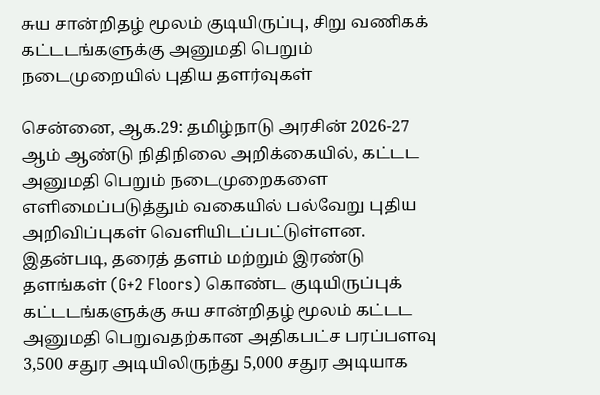சுய சான்றிதழ் மூலம் குடியிருப்பு, சிறு வணிகக் கட்டடங்களுக்கு அனுமதி பெறும் நடைமுறையில் புதிய தளர்வுகள்

சென்னை, ஆக.29: தமிழ்நாடு அரசின் 2026-27 ஆம் ஆண்டு நிதிநிலை அறிக்கையில், கட்டட அனுமதி பெறும் நடைமுறைகளை எளிமைப்படுத்தும் வகையில் பல்வேறு புதிய அறிவிப்புகள் வெளியிடப்பட்டுள்ளன. இதன்படி, தரைத் தளம் மற்றும் இரண்டு தளங்கள் (G+2 Floors) கொண்ட குடியிருப்புக் கட்டடங்களுக்கு சுய சான்றிதழ் மூலம் கட்டட அனுமதி பெறுவதற்கான அதிகபட்ச பரப்பளவு 3,500 சதுர அடியிலிருந்து 5,000 சதுர அடியாக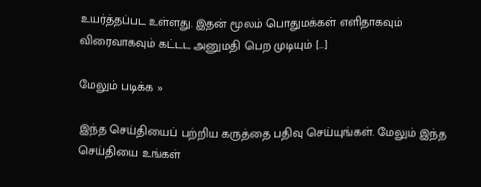உயர்த்தப்பட உள்ளது. இதன் மூலம் பொதுமக்கள் எளிதாகவும் விரைவாகவும் கட்டட அனுமதி பெற முடியும் […]

மேலும் படிக்க »

இந்த செய்தியைப் பற்றிய கருத்தை பதிவு செய்யுங்கள். மேலும் இந்த செய்தியை உங்கள்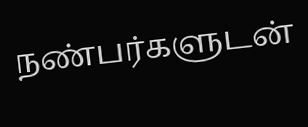நண்பர்களுடன்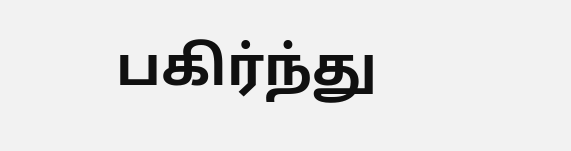பகிர்ந்து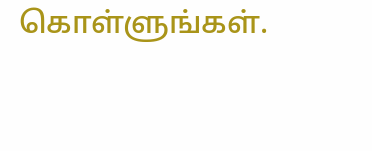கொள்ளுங்கள்.